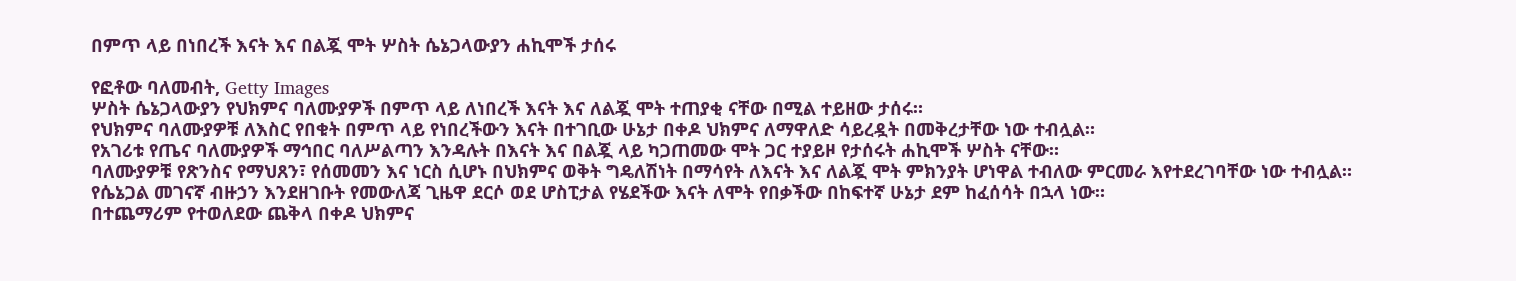በምጥ ላይ በነበረች እናት እና በልጇ ሞት ሦስት ሴኔጋላውያን ሐኪሞች ታሰሩ

የፎቶው ባለመብት, Getty Images
ሦስት ሴኔጋላውያን የህክምና ባለሙያዎች በምጥ ላይ ለነበረች እናት እና ለልጇ ሞት ተጠያቂ ናቸው በሚል ተይዘው ታሰሩ።
የህክምና ባለሙያዎቹ ለእስር የበቁት በምጥ ላይ የነበረችውን እናት በተገቢው ሁኔታ በቀዶ ህክምና ለማዋለድ ሳይረዷት በመቅረታቸው ነው ተብሏል።
የአገሪቱ የጤና ባለሙያዎች ማኅበር ባለሥልጣን እንዳሉት በእናት እና በልጇ ላይ ካጋጠመው ሞት ጋር ተያይዞ የታሰሩት ሐኪሞች ሦስት ናቸው።
ባለሙያዎቹ የጽንስና የማህጸን፣ የሰመመን እና ነርስ ሲሆኑ በህክምና ወቅት ግዴለሽነት በማሳየት ለእናት እና ለልጇ ሞት ምክንያት ሆነዋል ተብለው ምርመራ እየተደረገባቸው ነው ተብሏል።
የሴኔጋል መገናኛ ብዙኃን እንደዘገቡት የመውለጃ ጊዜዋ ደርሶ ወደ ሆስፒታል የሄደችው እናት ለሞት የበቃችው በከፍተኛ ሁኔታ ደም ከፈሰሳት በኋላ ነው።
በተጨማሪም የተወለደው ጨቅላ በቀዶ ህክምና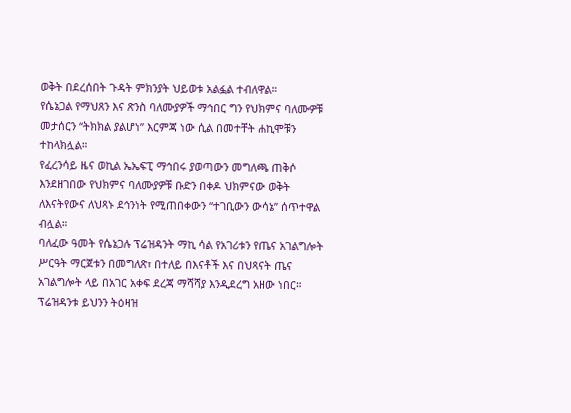ወቅት በደረሰበት ጉዳት ምክንያት ህይወቱ አልፏል ተብለዋል።
የሴኔጋል የማህጸን እና ጽንስ ባለሙያዎች ማኅበር ግን የህክምና ባለሙዎቹ መታሰርን “ትክክል ያልሆነ” እርምጃ ነው ሲል በመተቸት ሐኪሞቹን ተከላክሏል።
የፈረንሳይ ዜና ወኪል ኤኤፍፒ ማኅበሩ ያወጣውን መግለጫ ጠቅሶ እንደዘገበው የህክምና ባለሙያዎቹ ቡድን በቀዶ ህክምናው ወቅት ለእናትየውና ለህጻኑ ደኅንነት የሚጠበቀውን “ተገቢውን ውሳኔ” ሰጥተዋል ብሏል።
ባለፈው ዓመት የሴኔጋሉ ፕሬዝዳንት ማኪ ሳል የአገሪቱን የጤና አገልግሎት ሥርዓት ማርጀቱን በመግለጽ፣ በተለይ በእናቶች እና በህጻናት ጤና አገልግሎት ላይ በአገር አቀፍ ደረጃ ማሻሻያ እንዲደረግ አዘው ነበር።
ፕሬዝዳንቱ ይህንን ትዕዛዝ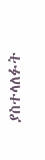ያስተላለፉት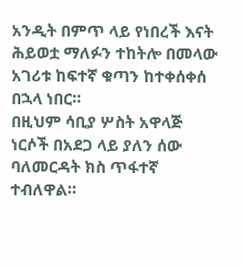አንዲት በምጥ ላይ የነበረች እናት ሕይወቷ ማለፉን ተከትሎ በመላው አገሪቱ ከፍተኛ ቁጣን ከተቀሰቀሰ በኋላ ነበር።
በዚህም ሳቢያ ሦስት አዋላጅ ነርሶች በአደጋ ላይ ያለን ሰው ባለመርዳት ክስ ጥፋተኛ ተብለዋል።